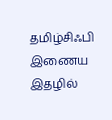தமிழ்சிஃபி இணைய இதழில்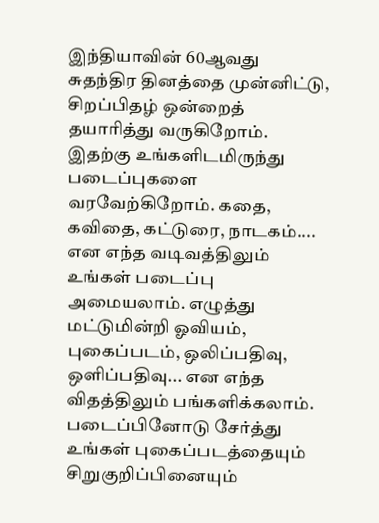இந்தியாவின் 60ஆவது சுதந்திர தினத்தை முன்னிட்டு, சிறப்பிதழ் ஒன்றைத் தயாரித்து வருகிறோம்.
இதற்கு உங்களிடமிருந்து படைப்புகளை வரவேற்கிறோம். கதை, கவிதை, கட்டுரை, நாடகம்.... என எந்த வடிவத்திலும் உங்கள் படைப்பு அமையலாம். எழுத்து மட்டுமின்றி ஓவியம், புகைப்படம், ஒலிப்பதிவு, ஒளிப்பதிவு... என எந்த விதத்திலும் பங்களிக்கலாம்.
படைப்பினோடு சேர்த்து உங்கள் புகைப்படத்தையும் சிறுகுறிப்பினையும்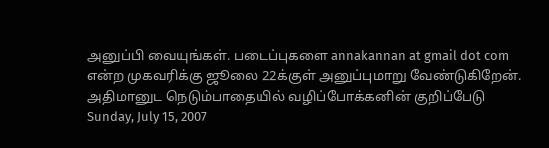அனுப்பி வையுங்கள். படைப்புகளை annakannan at gmail dot com என்ற முகவரிக்கு ஜூலை 22க்குள் அனுப்புமாறு வேண்டுகிறேன்.
அதிமானுட நெடும்பாதையில் வழிப்போக்கனின் குறிப்பேடு
Sunday, July 15, 2007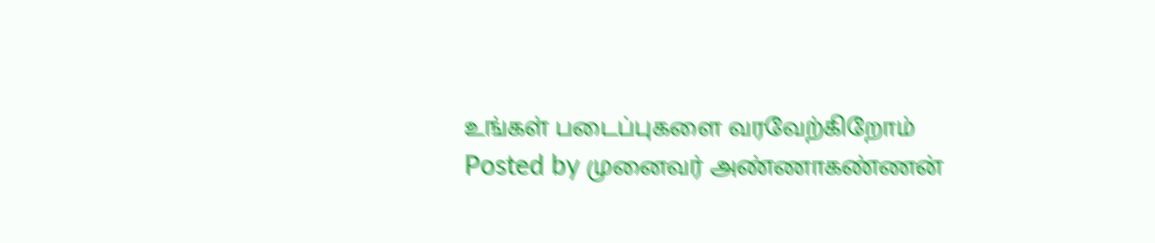உங்கள் படைப்புகளை வரவேற்கிறோம்
Posted by முனைவர் அண்ணாகண்ணன்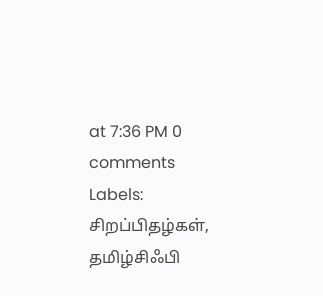at 7:36 PM 0 comments
Labels: சிறப்பிதழ்கள், தமிழ்சிஃபி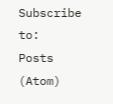Subscribe to:
Posts (Atom)